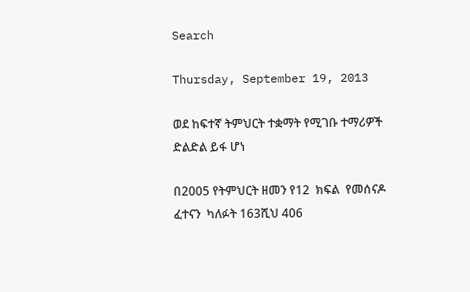Search

Thursday, September 19, 2013

ወደ ከፍተኛ ትምህርት ተቋማት የሚገቡ ተማሪዎች ድልድል ይፋ ሆነ

በ2005 የትምህርት ዘመን የ12  ክፍል  የመሰናዶ  ፈተናን  ካለፉት 163ሺህ 406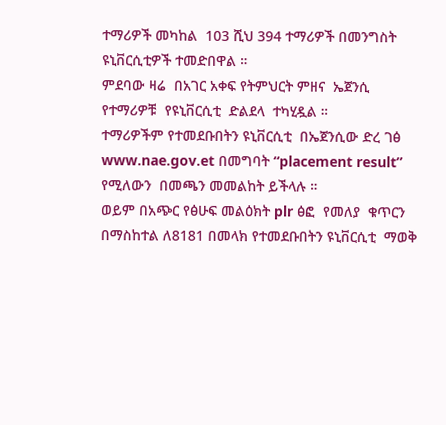ተማሪዎች መካከል  103 ሺህ 394 ተማሪዎች በመንግስት ዩኒቨርሲቲዎች ተመድበዋል ።
ምደባው ዛሬ  በአገር አቀፍ የትምህርት ምዘና  ኤጀንሲ  የተማሪዎቹ  የዩኒቨርሲቲ  ድልደላ  ተካሂዷል ።
ተማሪዎችም የተመደቡበትን ዩኒቨርሲቲ  በኤጀንሲው ድረ ገፅ www.nae.gov.et በመግባት “placement result” የሚለውን  በመጫን መመልከት ይችላሉ ።
ወይም በአጭር የፅሁፍ መልዕክት plr ፅፎ  የመለያ  ቁጥርን በማስከተል ለ8181 በመላክ የተመደቡበትን ዩኒቨርሲቲ  ማወቅ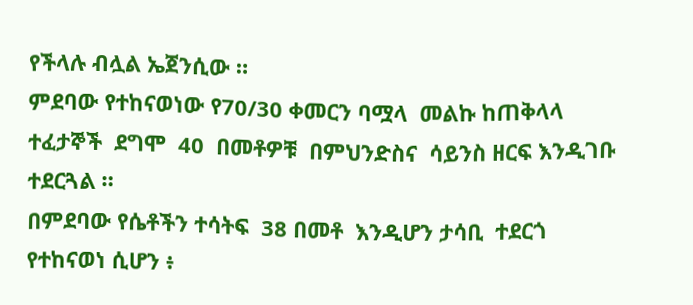የችላሉ ብሏል ኤጀንሲው ።
ምደባው የተከናወነው የ70/30 ቀመርን ባሟላ  መልኩ ከጠቅላላ  ተፈታኞች  ደግሞ  40  በመቶዎቹ  በምህንድስና  ሳይንስ ዘርፍ እንዲገቡ ተደርጓል ።
በምደባው የሴቶችን ተሳትፍ  38 በመቶ  እንዲሆን ታሳቢ  ተደርጎ የተከናወነ ሲሆን ፥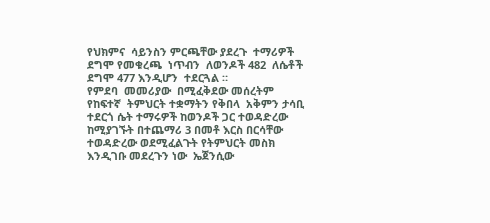የህክምና  ሳይንስን ምርጫቸው ያደረጉ  ተማሪዎች ደግሞ የመቁረጫ  ነጥብን  ለወንዶች 482  ለሴቶች ደግሞ 477 እንዲሆን  ተደርጓል ።
የምደባ  መመሪያው  በሚፈቅደው መሰረትም  የከፍተኛ  ትምህርት ተቋማትን የቅበላ  አቅምን ታሳቢ ተደርጎ ሴት ተማሩዎች ከወንዶች ጋር ተወዳድረው ከሚያገኙት በተጨማሪ 3 በመቶ እርስ በርሳቸው  ተወዳድረው ወደሚፈልጉት የትምህርት መስክ እንዲገቡ መደረጉን ነው  ኤጀንሲው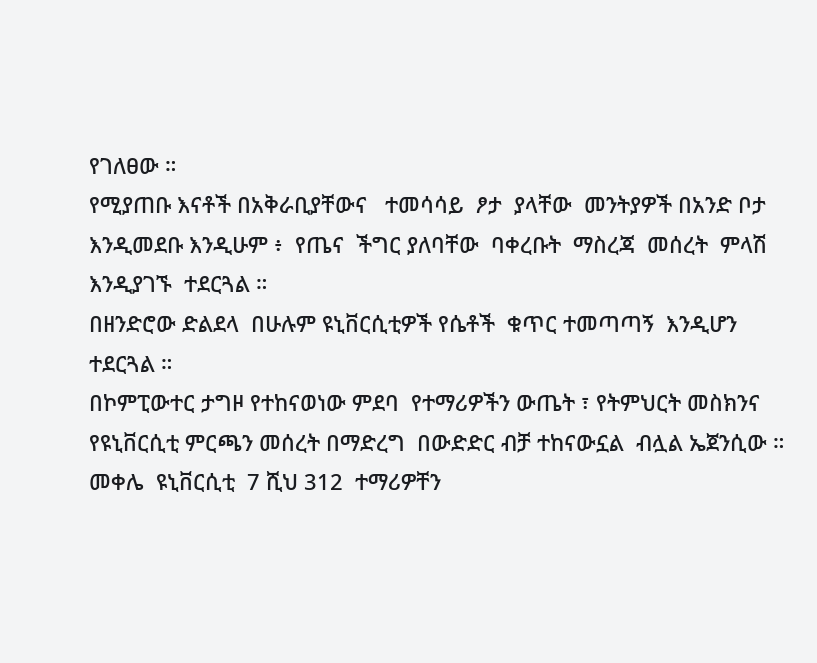የገለፀው ።
የሚያጠቡ እናቶች በአቅራቢያቸውና   ተመሳሳይ  ፆታ  ያላቸው  መንትያዎች በአንድ ቦታ እንዲመደቡ እንዲሁም ፥  የጤና  ችግር ያለባቸው  ባቀረቡት  ማስረጃ  መሰረት  ምላሽ  እንዲያገኙ  ተደርጓል ።
በዘንድሮው ድልደላ  በሁሉም ዩኒቨርሲቲዎች የሴቶች  ቁጥር ተመጣጣኝ  እንዲሆን  ተደርጓል ።
በኮምፒውተር ታግዞ የተከናወነው ምደባ  የተማሪዎችን ውጤት ፣ የትምህርት መስክንና  የዩኒቨርሲቲ ምርጫን መሰረት በማድረግ  በውድድር ብቻ ተከናውኗል  ብሏል ኤጀንሲው ።
መቀሌ  ዩኒቨርሲቲ  7 ሺህ 312  ተማሪዎቸን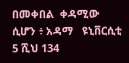በመቀበል  ቀዳሚው  ሲሆን ፥ አዳማ   ዩኒቨርሲቲ 5 ሺህ 134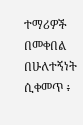ተማሪዎች በመቀበል በሁለተኝነት ሲቀመጥ ፥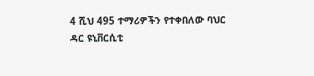4 ሺህ 495 ተማሪዎችን የተቀበለው ባህር ዳር ዩኒቨርሲቲ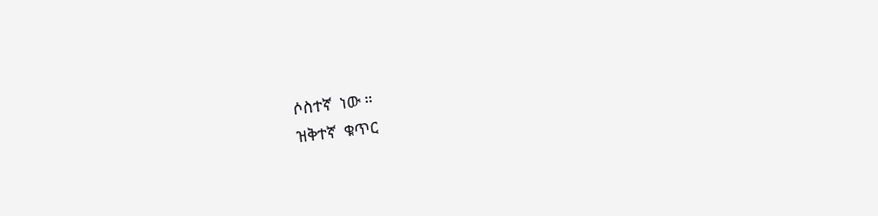ሶስተኛ  ነው ።
ዝቅተኛ  ቁጥር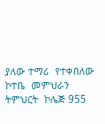ያለው ተማሪ  የተቀበለው  ኮተቤ  መምህራን  ትምህርት  ኮሌጅ 955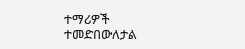ተማሪዎች  ተመድበውለታል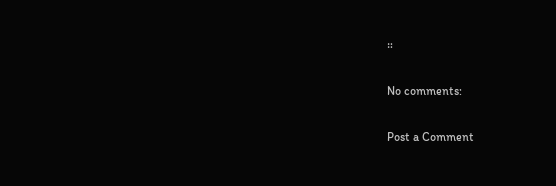።

No comments:

Post a Comment